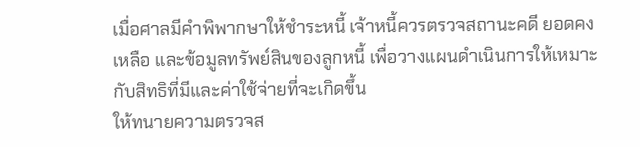เมื่อศาลมีคำพิพากษาให้ชำระหนี้ เจ้าหนี้ควรตรวจสถานะคดี ยอดคงเหลือ และข้อมูลทรัพย์สินของลูกหนี้ เพื่อวางแผนดำเนินการให้เหมาะกับสิทธิที่มีและค่าใช้จ่ายที่จะเกิดขึ้น
ให้ทนายความตรวจส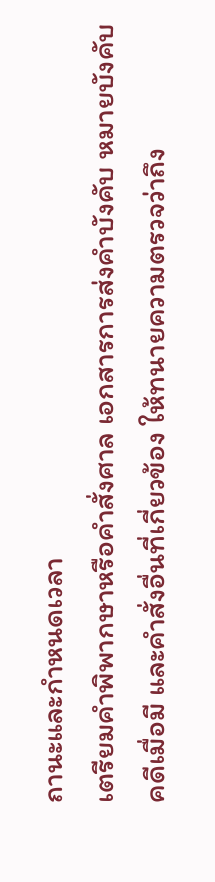ถานะและกำหนดเวลา
เตรียมคำพิพากษาหรือคำสั่งศาล เอกสารการส่งคำบังคับ หมายบังคับคดีเมื่อมี และคำสั่งอื่นที่เกี่ยวข้อง ให้ทนายความตรวจว่าถึง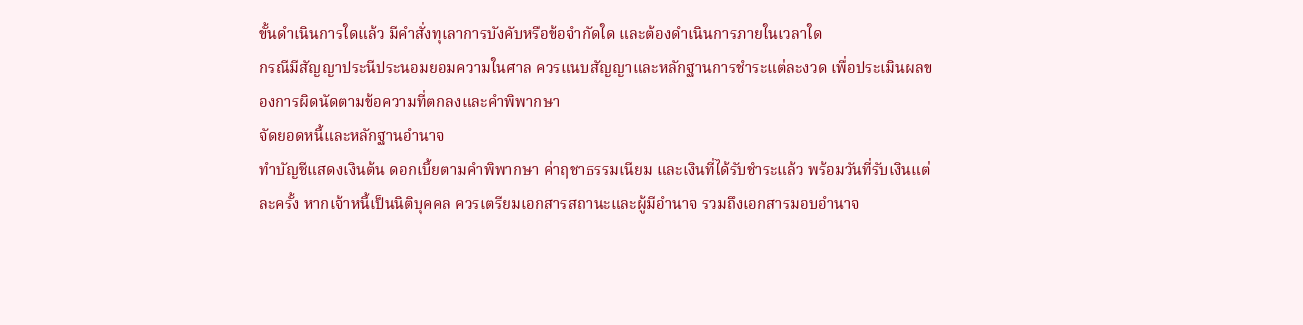ขั้นดำเนินการใดแล้ว มีคำสั่งทุเลาการบังคับหรือข้อจำกัดใด และต้องดำเนินการภายในเวลาใด
กรณีมีสัญญาประนีประนอมยอมความในศาล ควรแนบสัญญาและหลักฐานการชำระแต่ละงวด เพื่อประเมินผลของการผิดนัดตามข้อความที่ตกลงและคำพิพากษา
จัดยอดหนี้และหลักฐานอำนาจ
ทำบัญชีแสดงเงินต้น ดอกเบี้ยตามคำพิพากษา ค่าฤชาธรรมเนียม และเงินที่ได้รับชำระแล้ว พร้อมวันที่รับเงินแต่ละครั้ง หากเจ้าหนี้เป็นนิติบุคคล ควรเตรียมเอกสารสถานะและผู้มีอำนาจ รวมถึงเอกสารมอบอำนาจ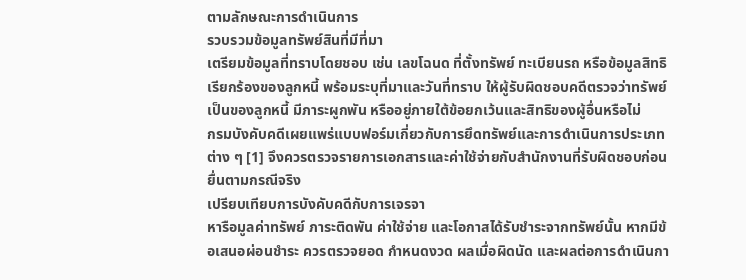ตามลักษณะการดำเนินการ
รวบรวมข้อมูลทรัพย์สินที่มีที่มา
เตรียมข้อมูลที่ทราบโดยชอบ เช่น เลขโฉนด ที่ตั้งทรัพย์ ทะเบียนรถ หรือข้อมูลสิทธิเรียกร้องของลูกหนี้ พร้อมระบุที่มาและวันที่ทราบ ให้ผู้รับผิดชอบคดีตรวจว่าทรัพย์เป็นของลูกหนี้ มีภาระผูกพัน หรืออยู่ภายใต้ข้อยกเว้นและสิทธิของผู้อื่นหรือไม่
กรมบังคับคดีเผยแพร่แบบฟอร์มเกี่ยวกับการยึดทรัพย์และการดำเนินการประเภทต่าง ๆ [1] จึงควรตรวจรายการเอกสารและค่าใช้จ่ายกับสำนักงานที่รับผิดชอบก่อนยื่นตามกรณีจริง
เปรียบเทียบการบังคับคดีกับการเจรจา
หารือมูลค่าทรัพย์ ภาระติดพัน ค่าใช้จ่าย และโอกาสได้รับชำระจากทรัพย์นั้น หากมีข้อเสนอผ่อนชำระ ควรตรวจยอด กำหนดงวด ผลเมื่อผิดนัด และผลต่อการดำเนินกา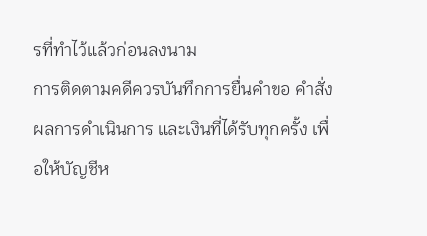รที่ทำไว้แล้วก่อนลงนาม
การติดตามคดีควรบันทึกการยื่นคำขอ คำสั่ง ผลการดำเนินการ และเงินที่ได้รับทุกครั้ง เพื่อให้บัญชีห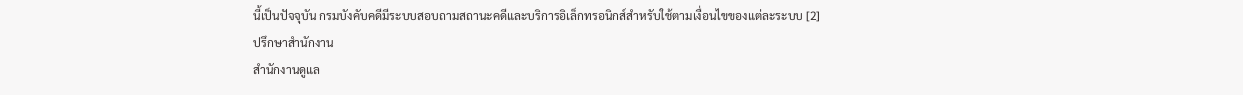นี้เป็นปัจจุบัน กรมบังคับคดีมีระบบสอบถามสถานะคดีและบริการอิเล็กทรอนิกส์สำหรับใช้ตามเงื่อนไขของแต่ละระบบ [2]
ปรึกษาสำนักงาน
สำนักงานดูแล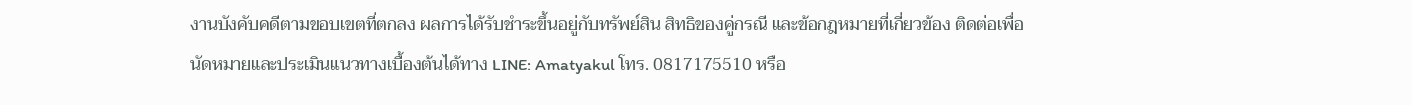งานบังคับคดีตามขอบเขตที่ตกลง ผลการได้รับชำระขึ้นอยู่กับทรัพย์สิน สิทธิของคู่กรณี และข้อกฎหมายที่เกี่ยวข้อง ติดต่อเพื่อนัดหมายและประเมินแนวทางเบื้องต้นได้ทาง LINE: Amatyakul โทร. 0817175510 หรือ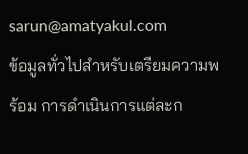sarun@amatyakul.com
ข้อมูลทั่วไปสำหรับเตรียมความพร้อม การดำเนินการแต่ละก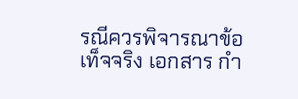รณีควรพิจารณาข้อเท็จจริง เอกสาร กำ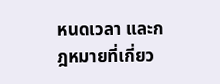หนดเวลา และกฎหมายที่เกี่ยว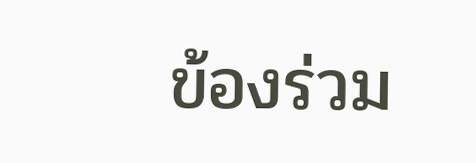ข้องร่วม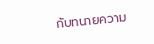กับทนายความ